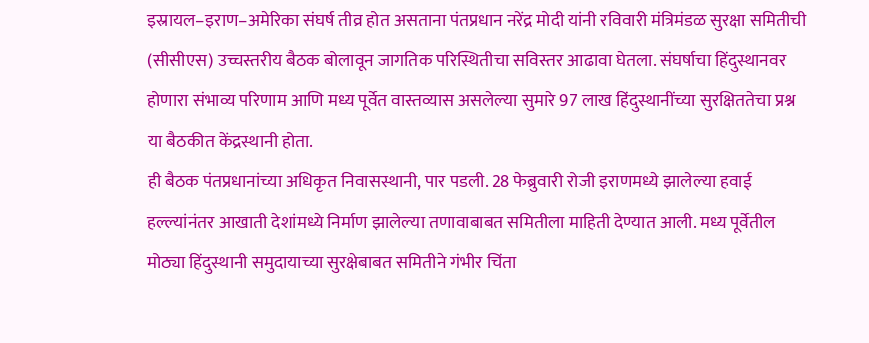इस्रायल–इराण–अमेरिका संघर्ष तीव्र होत असताना पंतप्रधान नरेंद्र मोदी यांनी रविवारी मंत्रिमंडळ सुरक्षा समितीची (सीसीएस) उच्चस्तरीय बैठक बोलावून जागतिक परिस्थितीचा सविस्तर आढावा घेतला. संघर्षाचा हिंदुस्थानवर होणारा संभाव्य परिणाम आणि मध्य पूर्वेत वास्तव्यास असलेल्या सुमारे 97 लाख हिंदुस्थानींच्या सुरक्षिततेचा प्रश्न या बैठकीत केंद्रस्थानी होता.
ही बैठक पंतप्रधानांच्या अधिकृत निवासस्थानी, पार पडली. 28 फेब्रुवारी रोजी इराणमध्ये झालेल्या हवाई हल्ल्यांनंतर आखाती देशांमध्ये निर्माण झालेल्या तणावाबाबत समितीला माहिती देण्यात आली. मध्य पूर्वेतील मोठ्या हिंदुस्थानी समुदायाच्या सुरक्षेबाबत समितीने गंभीर चिंता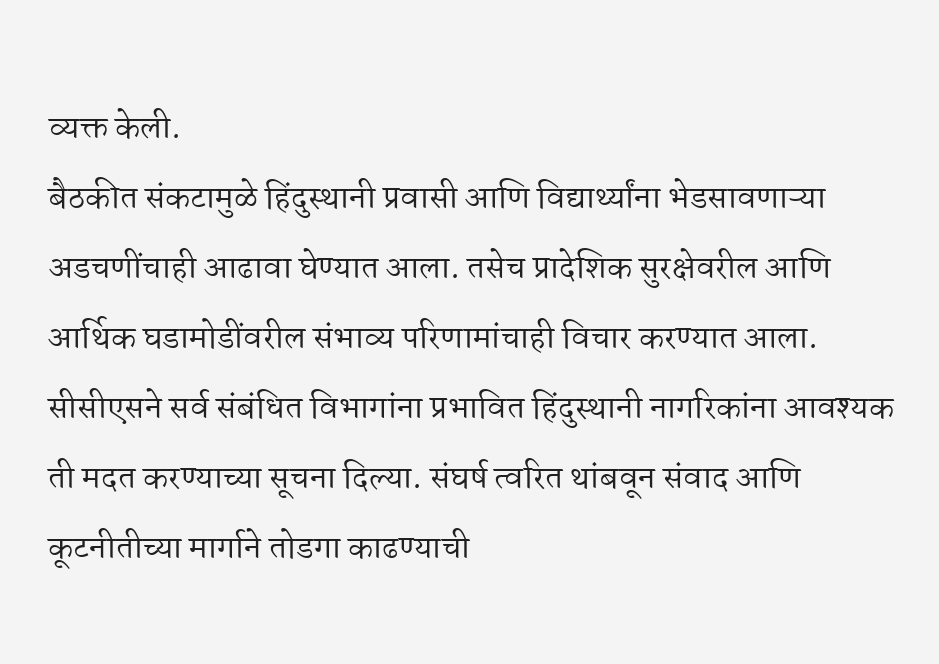व्यक्त केली.
बैठकीत संकटामुळे हिंदुस्थानी प्रवासी आणि विद्यार्थ्यांना भेडसावणाऱ्या अडचणींचाही आढावा घेण्यात आला. तसेच प्रादेशिक सुरक्षेवरील आणि आर्थिक घडामोडींवरील संभाव्य परिणामांचाही विचार करण्यात आला.
सीसीएसने सर्व संबंधित विभागांना प्रभावित हिंदुस्थानी नागरिकांना आवश्यक ती मदत करण्याच्या सूचना दिल्या. संघर्ष त्वरित थांबवून संवाद आणि कूटनीतीच्या मार्गाने तोडगा काढण्याची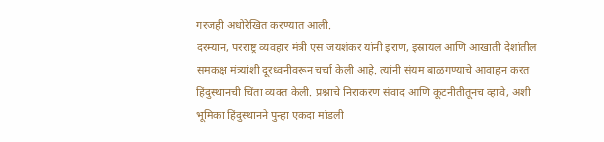गरजही अधोरेखित करण्यात आली.
दरम्यान, परराष्ट्र व्यवहार मंत्री एस जयशंकर यांनी इराण, इस्रायल आणि आखाती देशांतील समकक्ष मंत्र्यांशी दूरध्वनीवरून चर्चा केली आहे. त्यांनी संयम बाळगण्याचे आवाहन करत हिंदुस्थानची चिंता व्यक्त केली. प्रश्नाचे निराकरण संवाद आणि कूटनीतीतूनच व्हावे, अशी भूमिका हिंदुस्थानने पुन्हा एकदा मांडली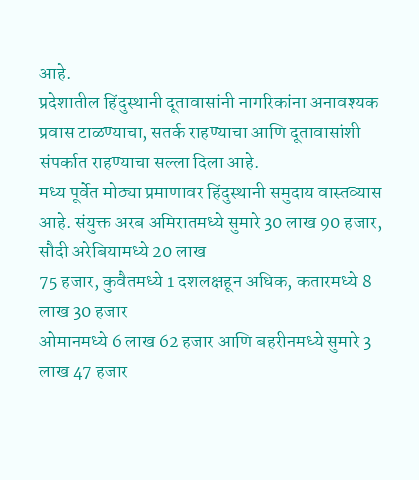आहे.
प्रदेशातील हिंदुस्थानी दूतावासांनी नागरिकांना अनावश्यक प्रवास टाळण्याचा, सतर्क राहण्याचा आणि दूतावासांशी संपर्कात राहण्याचा सल्ला दिला आहे.
मध्य पूर्वेत मोठ्या प्रमाणावर हिंदुस्थानी समुदाय वास्तव्यास आहे. संयुक्त अरब अमिरातमध्ये सुमारे 30 लाख 90 हजार, सौदी अरेबियामध्ये 20 लाख
75 हजार, कुवैतमध्ये 1 दशलक्षहून अधिक, कतारमध्ये 8 लाख 30 हजार
ओमानमध्ये 6 लाख 62 हजार आणि बहरीनमध्ये सुमारे 3 लाख 47 हजार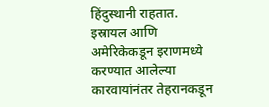हिंदुस्थानी राहतात.
इस्रायल आणि अमेरिकेकडून इराणमध्ये करण्यात आलेल्या कारवायांनंतर तेहरानकडून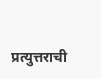प्रत्युत्तराची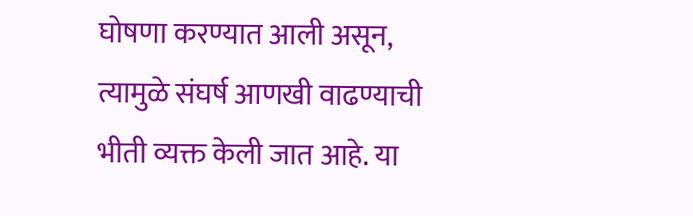घोषणा करण्यात आली असून, त्यामुळे संघर्ष आणखी वाढण्याची भीती व्यक्त केली जात आहे. या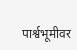पार्श्वभूमीवर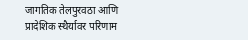जागतिक तेलपुरवठा आणि प्रादेशिक स्थैर्यावर परिणाम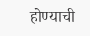होण्याची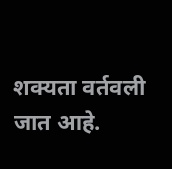शक्यता वर्तवली जात आहे.